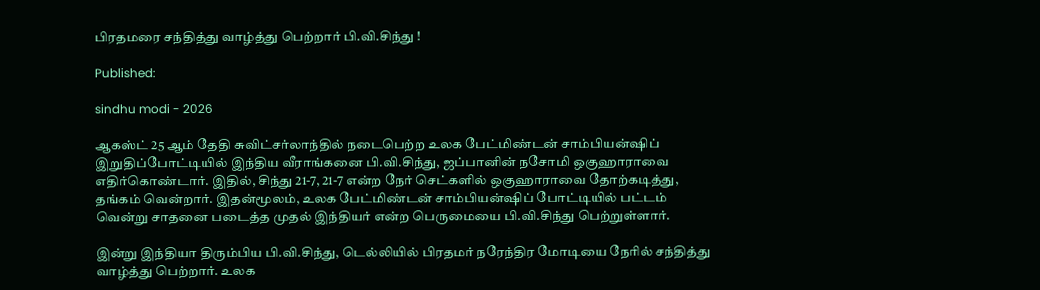பிரதமரை சந்தித்து வாழ்த்து பெற்றார் பி.வி.சிந்து !

Published:

sindhu modi - 2026

ஆகஸ்ட் 25 ஆம் தேதி சுவிட்சர்லாந்தில் நடைபெற்ற உலக பேட்மிண்டன் சாம்பியன்ஷிப் இறுதிப்போட்டியில் இந்திய வீராங்கனை பி.வி.சிந்து, ஜப்பானின் நசோமி ஒகுஹாராவை எதிர்கொண்டார். இதில், சிந்து 21-7, 21-7 என்ற நேர் செட்களில் ஒகுஹாராவை தோற்கடித்து, தங்கம் வென்றார். இதன்மூலம், உலக பேட்மிண்டன் சாம்பியன்ஷிப் போட்டியில் பட்டம் வென்று சாதனை படைத்த முதல் இந்தியர் என்ற பெருமையை பி.வி.சிந்து பெற்றுள்ளார்.

இன்று இந்தியா திரும்பிய பி.வி.சிந்து, டெல்லியில் பிரதமர் நரேந்திர மோடியை நேரில் சந்தித்து வாழ்த்து பெற்றார். உலக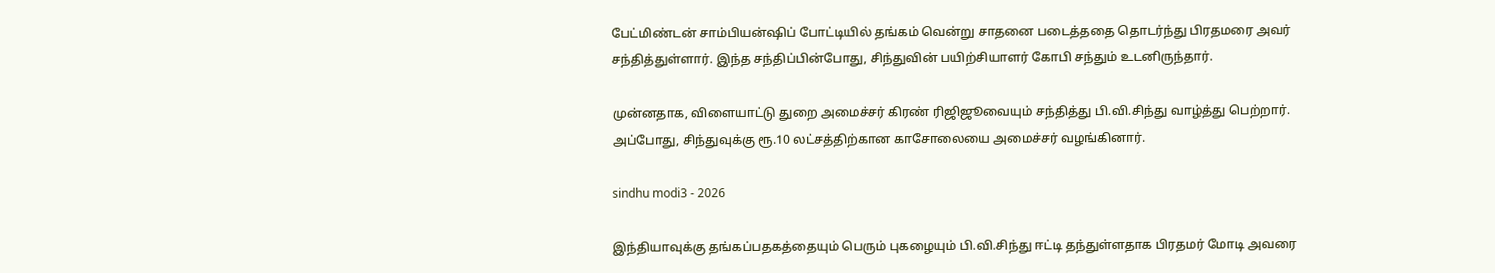பேட்மிண்டன் சாம்பியன்ஷிப் போட்டியில் தங்கம் வென்று சாதனை படைத்ததை தொடர்ந்து பிரதமரை அவர் சந்தித்துள்ளார். இந்த சந்திப்பின்போது, சிந்துவின் பயிற்சியாளர் கோபி சந்தும் உடனிருந்தார்.

முன்னதாக, விளையாட்டு துறை அமைச்சர் கிரண் ரிஜிஜூவையும் சந்தித்து பி.வி.சிந்து வாழ்த்து பெற்றார். அப்போது, சிந்துவுக்கு ரூ.10 லட்சத்திற்கான காசோலையை அமைச்சர் வழங்கினார்.

sindhu modi3 - 2026

இந்தியாவுக்கு தங்கப்பதகத்தையும் பெரும் புகழையும் பி.வி.சிந்து ஈட்டி தந்துள்ளதாக பிரதமர் மோடி அவரை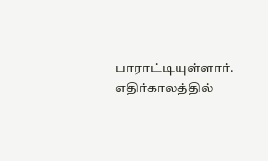பாராட்டியுள்ளார். எதிர்காலத்தில்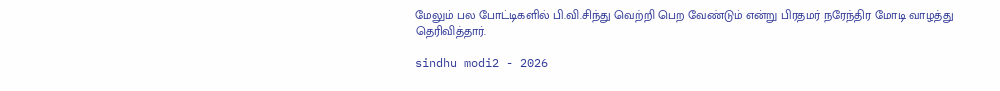மேலும் பல போட்டிகளில் பி.வி.சிந்து வெற்றி பெற வேண்டும் என்று பிரதமர் நரேந்திர மோடி வாழத்து தெரிவித்தார்.

sindhu modi2 - 2026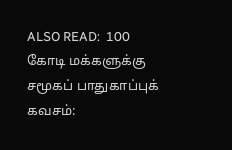ALSO READ:  100 கோடி மக்களுக்கு சமூகப் பாதுகாப்புக் கவசம்: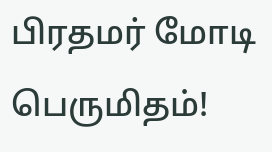பிரதமர் மோடி பெருமிதம்!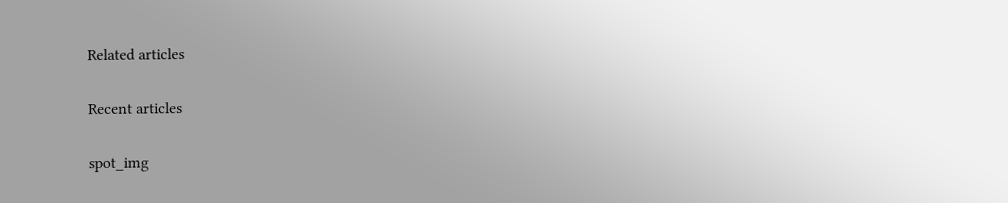Related articles

Recent articles

spot_img